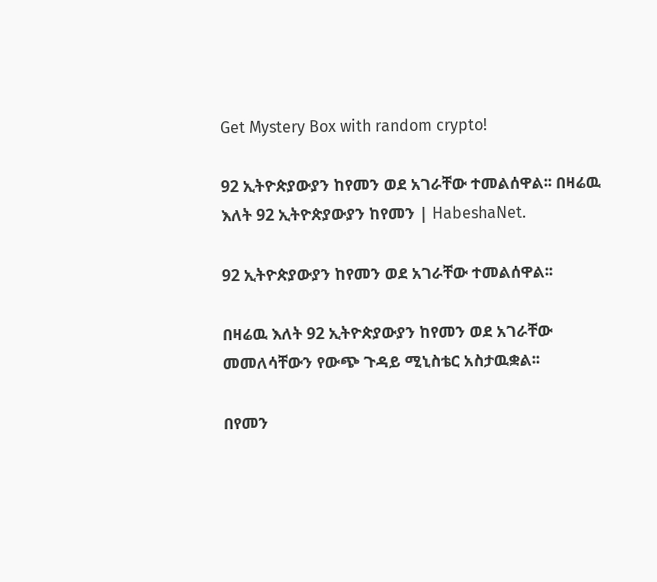Get Mystery Box with random crypto!

92 ኢትዮጵያውያን ከየመን ወደ አገራቸው ተመልሰዋል፡፡ በዛሬዉ እለት 92 ኢትዮጵያውያን ከየመን | HabeshaNet.

92 ኢትዮጵያውያን ከየመን ወደ አገራቸው ተመልሰዋል፡፡

በዛሬዉ እለት 92 ኢትዮጵያውያን ከየመን ወደ አገራቸው መመለሳቸውን የውጭ ጉዳይ ሚኒስቴር አስታዉቋል፡፡

በየመን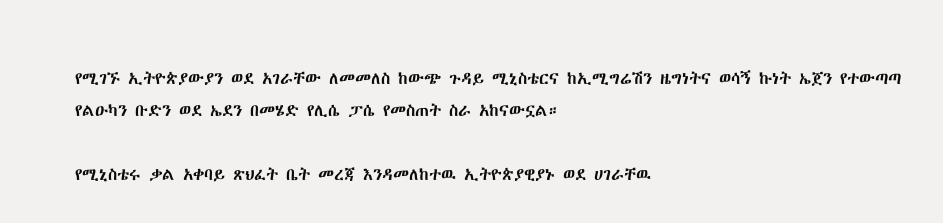የሚገኙ ኢትዮጵያውያን ወደ አገራቸው ለመመለስ ከውጭ ጉዳይ ሚኒስቴርና ከኢሚግሬሽን ዜግነትና ወሳኝ ኩነት ኤጀን የተውጣጣ የልዑካን ቡድን ወደ ኤደን በመሄድ የሊሴ ፓሴ የመስጠት ስራ አከናውኗል።

የሚኒስቴሩ ቃል አቀባይ ጽህፈት ቤት መረጃ እንዳመለከተዉ ኢትዮጵያዊያኑ ወደ ሀገራቸዉ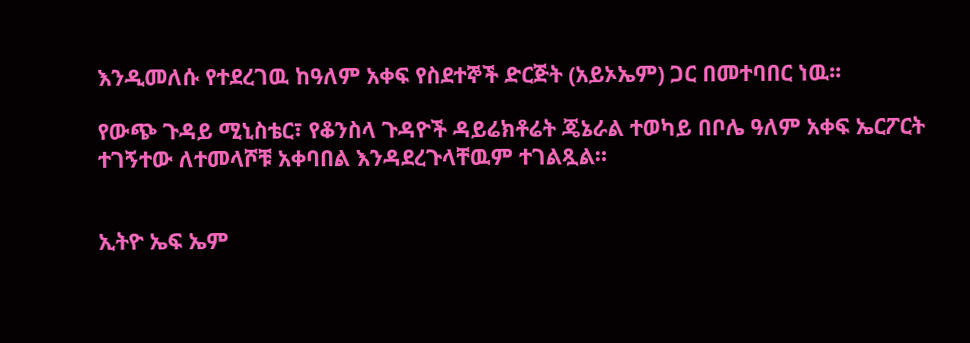እንዲመለሱ የተደረገዉ ከዓለም አቀፍ የስደተኞች ድርጅት (አይኦኤም) ጋር በመተባበር ነዉ፡፡

የውጭ ጉዳይ ሚኒስቴር፣ የቆንስላ ጉዳዮች ዳይሬክቶሬት ጄኔራል ተወካይ በቦሌ ዓለም አቀፍ ኤርፖርት ተገኝተው ለተመላሾቹ አቀባበል እንዳደረጉላቸዉም ተገልጿል።


ኢትዮ ኤፍ ኤም